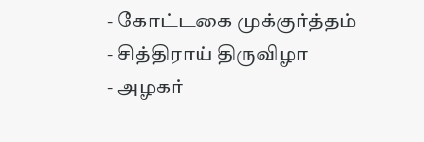- கோட்டகை முக்குர்த்தம்
- சித்திராய் திருவிழா
- அழகர்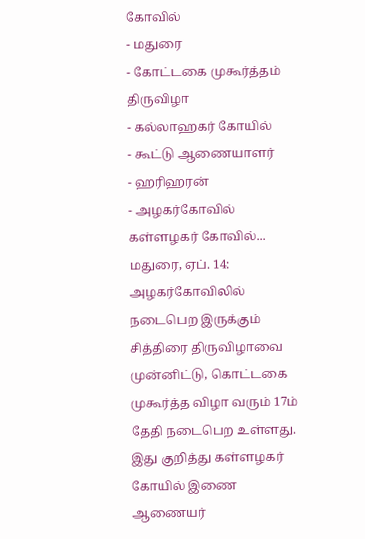கோவில்
- மதுரை
- கோட்டகை முகூர்த்தம் திருவிழா
- கல்லாஹகர் கோயில்
- கூட்டு ஆணையாளர்
- ஹரிஹரன்
- அழகர்கோவில் கள்ளழகர் கோவில்...
மதுரை, ஏப். 14: அழகர்கோவிலில் நடைபெற இருக்கும் சித்திரை திருவிழாவை முன்னிட்டு, கொட்டகை முகூர்த்த விழா வரும் 17ம் தேதி நடைபெற உள்ளது. இது குறித்து கள்ளழகர் கோயில் இணை ஆணையர்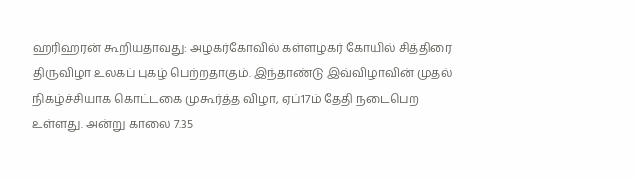ஹரிஹரன் கூறியதாவது: அழகர்கோவில் கள்ளழகர் கோயில் சித்திரை திருவிழா உலகப் புகழ் பெற்றதாகும். இந்தாண்டு இவ்விழாவின் முதல் நிகழ்ச்சியாக கொட்டகை முகூர்த்த விழா, ஏப்17ம் தேதி நடைபெற உள்ளது. அன்று காலை 7.35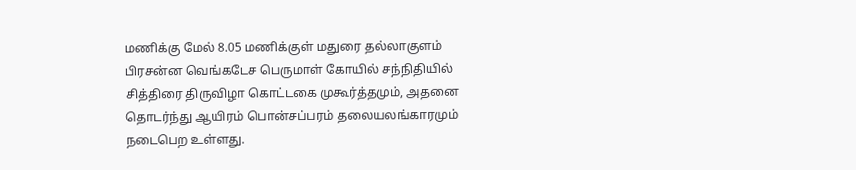மணிக்கு மேல் 8.05 மணிக்குள் மதுரை தல்லாகுளம் பிரசன்ன வெங்கடேச பெருமாள் கோயில் சந்நிதியில் சித்திரை திருவிழா கொட்டகை முகூர்த்தமும், அதனை தொடர்ந்து ஆயிரம் பொன்சப்பரம் தலையலங்காரமும் நடைபெற உள்ளது.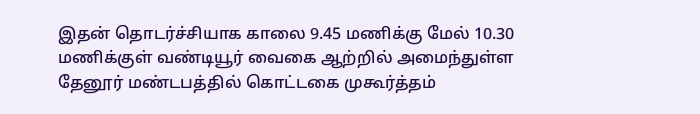இதன் தொடர்ச்சியாக காலை 9.45 மணிக்கு மேல் 10.30 மணிக்குள் வண்டியூர் வைகை ஆற்றில் அமைந்துள்ள தேனூர் மண்டபத்தில் கொட்டகை முகூர்த்தம்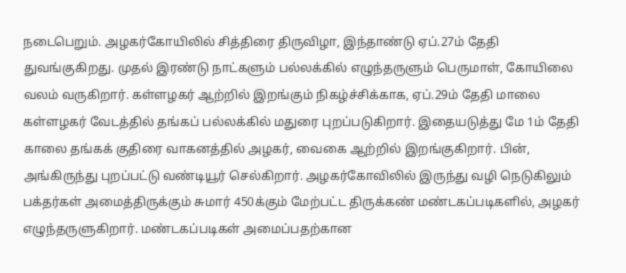நடைபெறும். அழகர்கோயிலில் சித்திரை திருவிழா, இந்தாண்டு ஏப்.27ம் தேதி துவங்குகிறது. முதல் இரண்டு நாட்களும் பல்லக்கில் எழுந்தருளும் பெருமாள், கோயிலை வலம் வருகிறார். கள்ளழகர் ஆற்றில் இறங்கும் நிகழ்ச்சிக்காக, ஏப்.29ம் தேதி மாலை கள்ளழகர் வேடத்தில் தங்கப் பல்லக்கில் மதுரை புறப்படுகிறார். இதையடுத்து மே 1ம் தேதி காலை தங்கக் குதிரை வாகனத்தில் அழகர், வைகை ஆற்றில் இறங்குகிறார். பின், அங்கிருந்து புறப்பட்டு வண்டியூர் செல்கிறார். அழகர்கோவிலில் இருந்து வழி நெடுகிலும் பக்தர்கள் அமைத்திருக்கும் சுமார் 450க்கும் மேற்பட்ட திருக்கண் மண்டகப்படிகளில், அழகர் எழுந்தருளுகிறார். மண்டகப்படிகள் அமைப்பதற்கான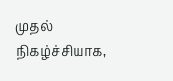முதல் நிகழ்ச்சியாக,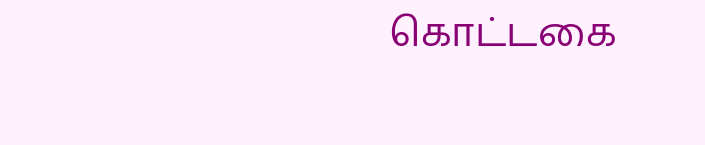கொட்டகை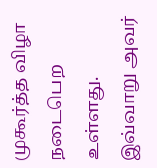முகூர்த்த விழா நடைபெற உள்ளது. இவ்வாறு அவர்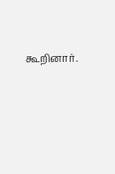கூறினார்.